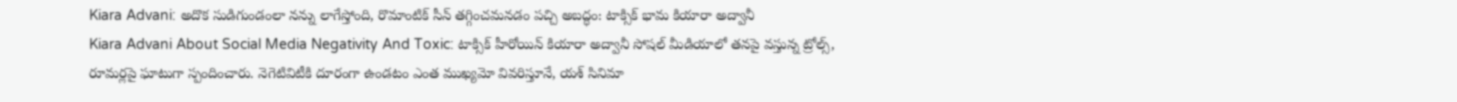Kiara Advani: అదొక సుడిగుండంలా నన్ను లాగేస్తోంది, రొమాంటిక్ సీన్ తగ్గించమనడం పచ్చి అబద్ధం: టాక్సిక్ భామ కియారా అద్వానీ
Kiara Advani About Social Media Negativity And Toxic: టాక్సిక్ హీరోయిన్ కియారా అద్వానీ సోషల్ మీడియాలో తనపై వస్తున్న ట్రోల్స్, రూమర్లపై ఘాటుగా స్పందించారు. నెగెటివిటీకి దూరంగా ఉండటం ఎంత ముఖ్యమో వివరిస్తూనే, యశ్ సినిమా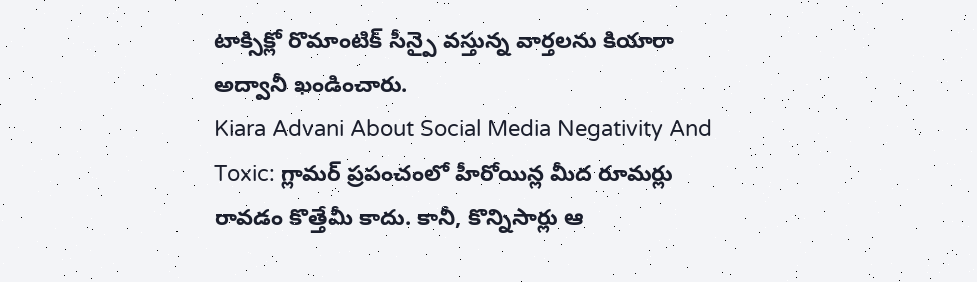టాక్సిక్లో రొమాంటిక్ సీన్పై వస్తున్న వార్తలను కియారా అద్వానీ ఖండించారు.
Kiara Advani About Social Media Negativity And Toxic: గ్లామర్ ప్రపంచంలో హీరోయిన్ల మీద రూమర్లు రావడం కొత్తేమీ కాదు. కానీ, కొన్నిసార్లు ఆ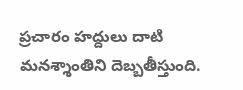ప్రచారం హద్దులు దాటి మనశ్శాంతిని దెబ్బతీస్తుంది.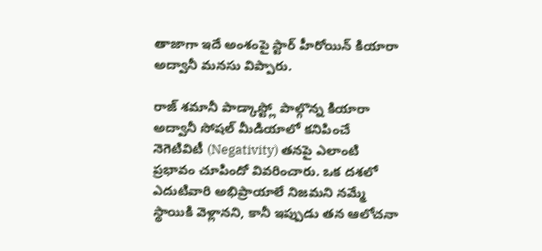తాజాగా ఇదే అంశంపై స్టార్ హీరోయిన్ కియారా అద్వానీ మనసు విప్పారు.

రాజ్ శమానీ పాడ్కాస్ట్లో పాల్గొన్న కియారా అద్వానీ సోషల్ మీడియాలో కనిపించే నెగెటివిటీ (Negativity) తనపై ఎలాంటి ప్రభావం చూపిందో వివరించారు. ఒక దశలో ఎదుటివారి అభిప్రాయాలే నిజమని నమ్మే స్థాయికి వెళ్లానని, కానీ ఇప్పుడు తన ఆలోచనా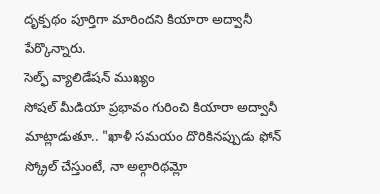దృక్పథం పూర్తిగా మారిందని కియారా అద్వానీ పేర్కొన్నారు.
సెల్ఫ్ వ్యాలిడేషన్ ముఖ్యం
సోషల్ మీడియా ప్రభావం గురించి కియారా అద్వానీ మాట్లాడుతూ.. "ఖాళీ సమయం దొరికినప్పుడు ఫోన్ స్క్రోల్ చేస్తుంటే, నా అల్గారిథమ్లో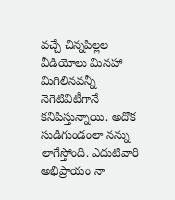వచ్చే చిన్నపిల్లల వీడియోలు మినహా మిగిలినవన్నీ నెగెటివిటీగానే కనిపిస్తున్నాయి. అదొక సుడిగుండంలా నన్ను లాగేస్తోంది. ఎదుటివారి అభిప్రాయం నా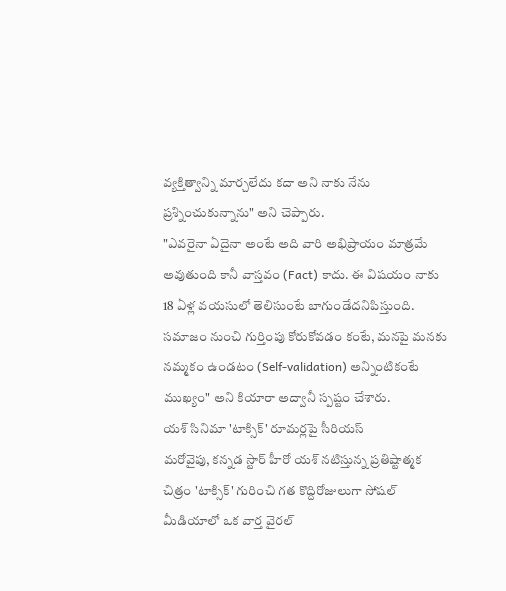వ్యక్తిత్వాన్ని మార్చలేదు కదా అని నాకు నేను ప్రశ్నించుకున్నాను" అని చెప్పారు.
"ఎవరైనా ఏదైనా అంటే అది వారి అభిప్రాయం మాత్రమే అవుతుంది కానీ వాస్తవం (Fact) కాదు. ఈ విషయం నాకు 18 ఏళ్ల వయసులో తెలిసుంటే బాగుండేదనిపిస్తుంది. సమాజం నుంచి గుర్తింపు కోరుకోవడం కంటే, మనపై మనకు నమ్మకం ఉండటం (Self-validation) అన్నింటికంటే ముఖ్యం" అని కియారా అద్వానీ స్పష్టం చేశారు.
యశ్ సినిమా 'టాక్సిక్' రూమర్లపై సీరియస్
మరోవైపు, కన్నడ స్టార్ హీరో యశ్ నటిస్తున్న ప్రతిష్టాత్మక చిత్రం 'టాక్సిక్' గురించి గత కొద్దిరోజులుగా సోషల్ మీడియాలో ఒక వార్త వైరల్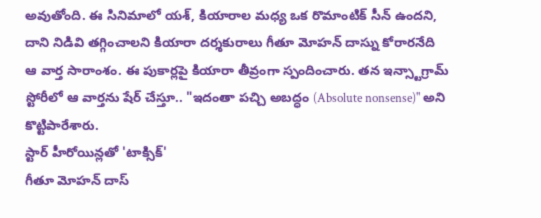అవుతోంది. ఈ సినిమాలో యశ్, కియారాల మధ్య ఒక రొమాంటిక్ సీన్ ఉందని, దాని నిడివి తగ్గించాలని కియారా దర్శకురాలు గీతూ మోహన్ దాస్ను కోరారనేది ఆ వార్త సారాంశం. ఈ పుకార్లపై కియారా తీవ్రంగా స్పందించారు. తన ఇన్స్టాగ్రామ్ స్టోరీలో ఆ వార్తను షేర్ చేస్తూ.. "ఇదంతా పచ్చి అబద్ధం (Absolute nonsense)" అని కొట్టిపారేశారు.
స్టార్ హీరోయిన్లతో 'టాక్సిక్'
గీతూ మోహన్ దాస్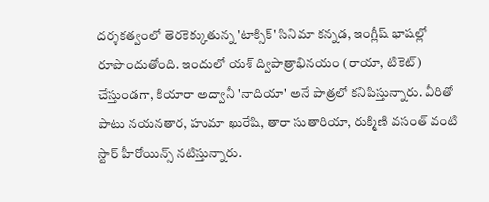దర్శకత్వంలో తెరకెక్కుతున్న 'టాక్సిక్' సినిమా కన్నడ, ఇంగ్లీష్ భాషల్లో రూపొందుతోంది. ఇందులో యశ్ ద్విపాత్రాభినయం (రాయా, టికెట్) చేస్తుండగా, కియారా అద్వానీ 'నాదియా' అనే పాత్రలో కనిపిస్తున్నారు. వీరితో పాటు నయనతార, హుమా ఖురేషి, తారా సుతారియా, రుక్మిణి వసంత్ వంటి స్టార్ హీరోయిన్స్ నటిస్తున్నారు.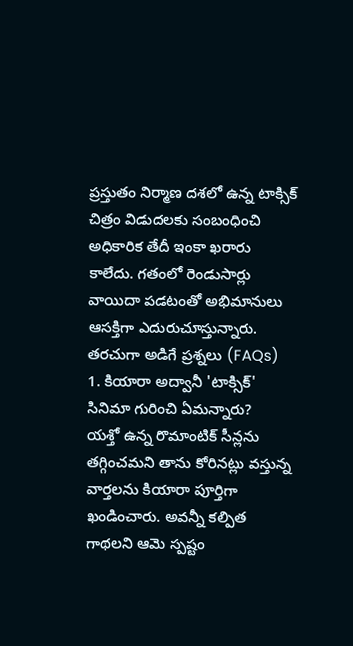ప్రస్తుతం నిర్మాణ దశలో ఉన్న టాక్సిక్ చిత్రం విడుదలకు సంబంధించి అధికారిక తేదీ ఇంకా ఖరారు కాలేదు. గతంలో రెండుసార్లు వాయిదా పడటంతో అభిమానులు ఆసక్తిగా ఎదురుచూస్తున్నారు.
తరచుగా అడిగే ప్రశ్నలు (FAQs)
1. కియారా అద్వానీ 'టాక్సిక్' సినిమా గురించి ఏమన్నారు?
యశ్తో ఉన్న రొమాంటిక్ సీన్లను తగ్గించమని తాను కోరినట్లు వస్తున్న వార్తలను కియారా పూర్తిగా ఖండించారు. అవన్నీ కల్పిత గాథలని ఆమె స్పష్టం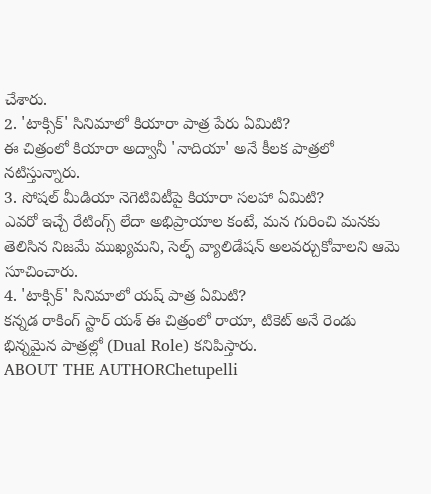చేశారు.
2. 'టాక్సిక్' సినిమాలో కియారా పాత్ర పేరు ఏమిటి?
ఈ చిత్రంలో కియారా అద్వానీ 'నాదియా' అనే కీలక పాత్రలో నటిస్తున్నారు.
3. సోషల్ మీడియా నెగెటివిటీపై కియారా సలహా ఏమిటి?
ఎవరో ఇచ్చే రేటింగ్స్ లేదా అభిప్రాయాల కంటే, మన గురించి మనకు తెలిసిన నిజమే ముఖ్యమని, సెల్ఫ్ వ్యాలిడేషన్ అలవర్చుకోవాలని ఆమె సూచించారు.
4. 'టాక్సిక్' సినిమాలో యష్ పాత్ర ఏమిటి?
కన్నడ రాకింగ్ స్టార్ యశ్ ఈ చిత్రంలో రాయా, టికెట్ అనే రెండు భిన్నమైన పాత్రల్లో (Dual Role) కనిపిస్తారు.
ABOUT THE AUTHORChetupelli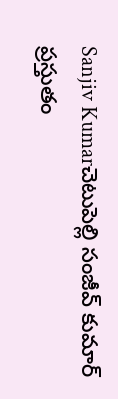Sanjiv Kumarచెటుపెల్లి సంజీవ్ కుమార్ ప్రస్తుతం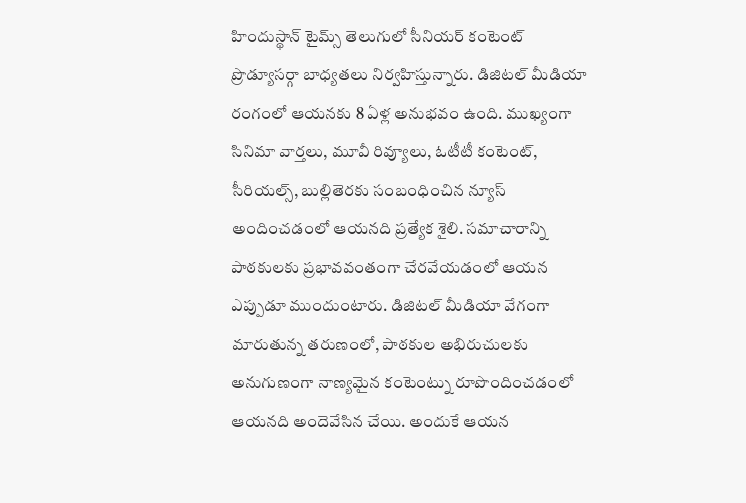హిందుస్థాన్ టైమ్స్ తెలుగులో సీనియర్ కంటెంట్ ప్రొడ్యూసర్గా బాధ్యతలు నిర్వహిస్తున్నారు. డిజిటల్ మీడియా రంగంలో ఆయనకు 8 ఏళ్ల అనుభవం ఉంది. ముఖ్యంగా సినిమా వార్తలు, మూవీ రివ్యూలు, ఓటీటీ కంటెంట్, సీరియల్స్, బుల్లితెరకు సంబంధించిన న్యూస్ అందించడంలో ఆయనది ప్రత్యేక శైలి. సమాచారాన్ని పాఠకులకు ప్రభావవంతంగా చేరవేయడంలో ఆయన ఎప్పుడూ ముందుంటారు. డిజిటల్ మీడియా వేగంగా మారుతున్న తరుణంలో, పాఠకుల అభిరుచులకు అనుగుణంగా నాణ్యమైన కంటెంట్ను రూపొందించడంలో ఆయనది అందెవేసిన చేయి. అందుకే ఆయన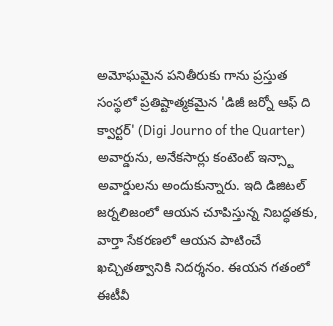అమోఘమైన పనితీరుకు గాను ప్రస్తుత సంస్థలో ప్రతిష్టాత్మకమైన 'డిజీ జర్నో ఆఫ్ ది క్వార్టర్' (Digi Journo of the Quarter) అవార్డును, అనేకసార్లు కంటెంట్ ఇన్స్టా అవార్డులను అందుకున్నారు. ఇది డిజిటల్ జర్నలిజంలో ఆయన చూపిస్తున్న నిబద్ధతకు, వార్తా సేకరణలో ఆయన పాటించే ఖచ్చితత్వానికి నిదర్శనం. ఈయన గతంలో ఈటీవీ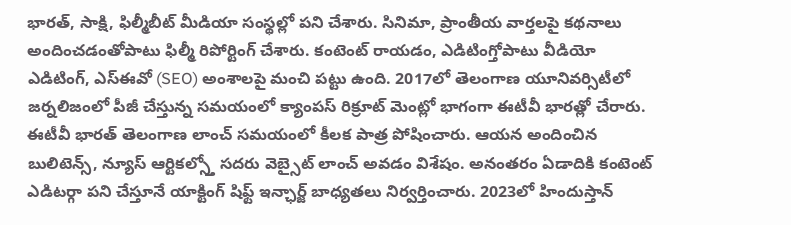భారత్, సాక్షి, ఫిల్మీబీట్ మీడియా సంస్థల్లో పని చేశారు. సినిమా, ప్రాంతీయ వార్తలపై కథనాలు అందించడంతోపాటు ఫిల్మీ రిపోర్టింగ్ చేశారు. కంటెంట్ రాయడం, ఎడిటింగ్తోపాటు వీడియో ఎడిటింగ్, ఎస్ఈవో (SEO) అంశాలపై మంచి పట్టు ఉంది. 2017లో తెలంగాణ యూనివర్సిటీలో జర్నలిజంలో పీజీ చేస్తున్న సమయంలో క్యాంపస్ రిక్రూట్ మెంట్లో భాగంగా ఈటీవీ భారత్లో చేరారు. ఈటీవీ భారత్ తెలంగాణ లాంచ్ సమయంలో కీలక పాత్ర పోషించారు. ఆయన అందించిన బులిటెన్స్, న్యూస్ ఆర్టికల్స్తో సదరు వెబ్సైట్ లాంచ్ అవడం విశేషం. అనంతరం ఏడాదికి కంటెంట్ ఎడిటర్గా పని చేస్తూనే యాక్టింగ్ షిఫ్ట్ ఇన్ఛార్జ్ బాధ్యతలు నిర్వర్తించారు. 2023లో హిందుస్తాన్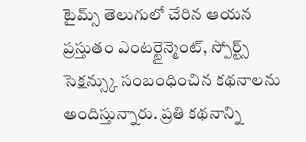టైమ్స్ తెలుగులో చేరిన ఆయన ప్రస్తుతం ఎంటర్టైన్మెంట్, స్పోర్ట్స్ సెక్షన్స్కు సంబంధించిన కథనాలను అందిస్తున్నారు. ప్రతి కథనాన్ని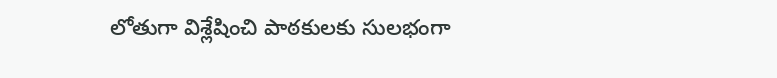లోతుగా విశ్లేషించి పాఠకులకు సులభంగా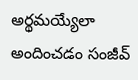అర్థమయ్యేలా అందించడం సంజీవ్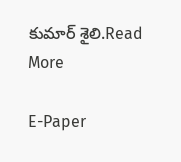కుమార్ శైలి.Read More

E-Paper